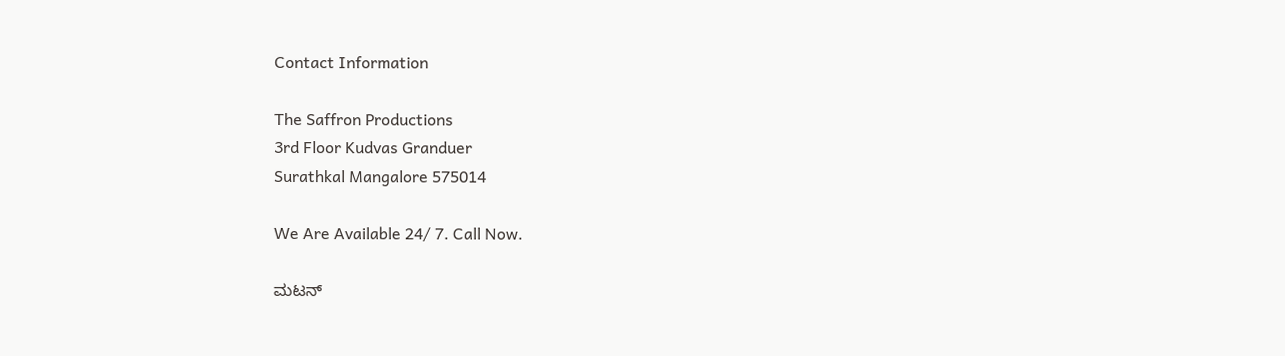Contact Information

The Saffron Productions
3rd Floor Kudvas Granduer
Surathkal Mangalore 575014

We Are Available 24/ 7. Call Now.

ಮಟನ್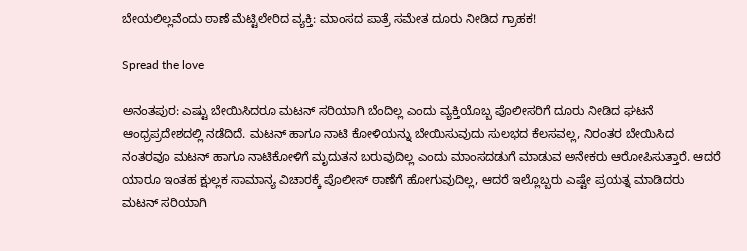ಬೇಯಲಿಲ್ಲವೆಂದು ಠಾಣೆ ಮೆಟ್ಟಿಲೇರಿದ ವ್ಯಕ್ತಿ: ಮಾಂಸದ ಪಾತ್ರೆ ಸಮೇತ ದೂರು ನೀಡಿದ ಗ್ರಾಹಕ!

Spread the love

ಅನಂತಪುರ: ಎಷ್ಟು ಬೇಯಿಸಿದರೂ ಮಟನ್ ಸರಿಯಾಗಿ ಬೆಂದಿಲ್ಲ ಎಂದು ವ್ಯಕ್ತಿಯೊಬ್ಬ ಪೊಲೀಸರಿಗೆ ದೂರು ನೀಡಿದ ಘಟನೆ ಆಂಧ್ರಪ್ರದೇಶದಲ್ಲಿ ನಡೆದಿದೆ. ಮಟನ್ ಹಾಗೂ ನಾಟಿ ಕೋಳಿಯನ್ನು ಬೇಯಿಸುವುದು ಸುಲಭದ ಕೆಲಸವಲ್ಲ, ನಿರಂತರ ಬೇಯಿಸಿದ ನಂತರವೂ ಮಟನ್ ಹಾಗೂ ನಾಟಿಕೋಳಿಗೆ ಮೃದುತನ ಬರುವುದಿಲ್ಲ ಎಂದು ಮಾಂಸದಡುಗೆ ಮಾಡುವ ಅನೇಕರು ಆರೋಪಿಸುತ್ತಾರೆ. ಆದರೆ ಯಾರೂ ಇಂತಹ ಕ್ಷುಲ್ಲಕ ಸಾಮಾನ್ಯ ವಿಚಾರಕ್ಕೆ ಪೊಲೀಸ್ ಠಾಣೆಗೆ ಹೋಗುವುದಿಲ್ಲ, ಆದರೆ ಇಲ್ಲೊಬ್ಬರು ಎಷ್ಟೇ ಪ್ರಯತ್ನ ಮಾಡಿದರು ಮಟನ್ ಸರಿಯಾಗಿ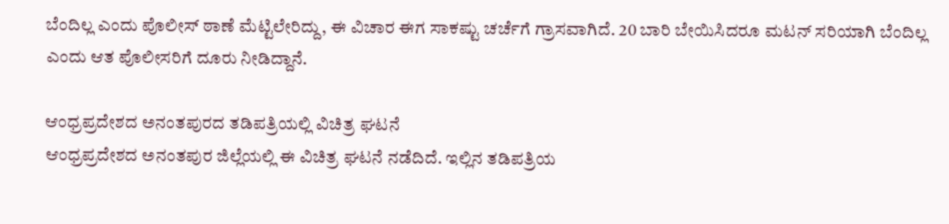ಬೆಂದಿಲ್ಲ ಎಂದು ಪೊಲೀಸ್ ಠಾಣೆ ಮೆಟ್ಟಿಲೇರಿದ್ದು, ಈ ವಿಚಾರ ಈಗ ಸಾಕಷ್ಟು ಚರ್ಚೆಗೆ ಗ್ರಾಸವಾಗಿದೆ. 20 ಬಾರಿ ಬೇಯಿಸಿದರೂ ಮಟನ್ ಸರಿಯಾಗಿ ಬೆಂದಿಲ್ಲ ಎಂದು ಆತ ಪೊಲೀಸರಿಗೆ ದೂರು ನೀಡಿದ್ದಾನೆ.

ಆಂಧ್ರಪ್ರದೇಶದ ಅನಂತಪುರದ ತಡಿಪತ್ರಿಯಲ್ಲಿ ವಿಚಿತ್ರ ಘಟನೆ
ಆಂಧ್ರಪ್ರದೇಶದ ಅನಂತಪುರ ಜಿಲ್ಲೆಯಲ್ಲಿ ಈ ವಿಚಿತ್ರ ಘಟನೆ ನಡೆದಿದೆ. ಇಲ್ಲಿನ ತಡಿಪತ್ರಿಯ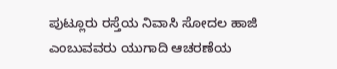ಪುಟ್ಲೂರು ರಸ್ತೆಯ ನಿವಾಸಿ ಸೋದಲ ಹಾಜಿ ಎಂಬುವವರು ಯುಗಾದಿ ಆಚರಣೆಯ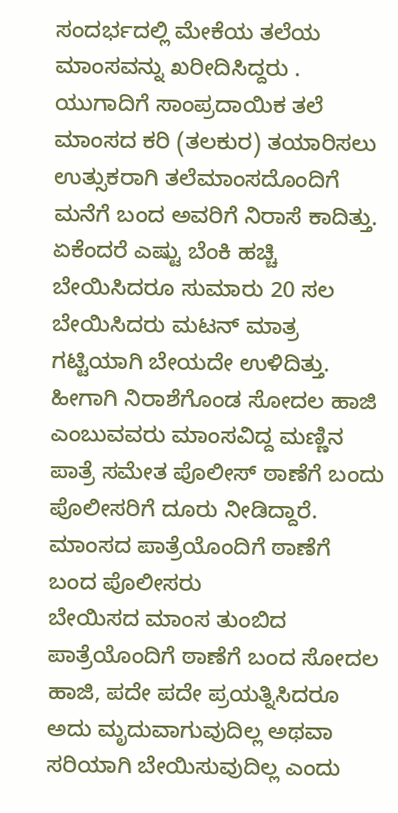ಸಂದರ್ಭದಲ್ಲಿ ಮೇಕೆಯ ತಲೆಯ ಮಾಂಸವನ್ನು ಖರೀದಿಸಿದ್ದರು . ಯುಗಾದಿಗೆ ಸಾಂಪ್ರದಾಯಿಕ ತಲೆ ಮಾಂಸದ ಕರಿ (ತಲಕುರ) ತಯಾರಿಸಲು ಉತ್ಸುಕರಾಗಿ ತಲೆಮಾಂಸದೊಂದಿಗೆ ಮನೆಗೆ ಬಂದ ಅವರಿಗೆ ನಿರಾಸೆ ಕಾದಿತ್ತು. ಏಕೆಂದರೆ ಎಷ್ಟು ಬೆಂಕಿ ಹಚ್ಚಿ ಬೇಯಿಸಿದರೂ ಸುಮಾರು 20 ಸಲ ಬೇಯಿಸಿದರು ಮಟನ್ ಮಾತ್ರ ಗಟ್ಟಿಯಾಗಿ ಬೇಯದೇ ಉಳಿದಿತ್ತು. ಹೀಗಾಗಿ ನಿರಾಶೆಗೊಂಡ ಸೋದಲ ಹಾಜಿ ಎಂಬುವವರು ಮಾಂಸವಿದ್ದ ಮಣ್ಣಿನ ಪಾತ್ರೆ ಸಮೇತ ಪೊಲೀಸ್ ಠಾಣೆಗೆ ಬಂದು ಪೊಲೀಸರಿಗೆ ದೂರು ನೀಡಿದ್ದಾರೆ.
ಮಾಂಸದ ಪಾತ್ರೆಯೊಂದಿಗೆ ಠಾಣೆಗೆ ಬಂದ ಪೊಲೀಸರು
ಬೇಯಿಸದ ಮಾಂಸ ತುಂಬಿದ ಪಾತ್ರೆಯೊಂದಿಗೆ ಠಾಣೆಗೆ ಬಂದ ಸೋದಲ ಹಾಜಿ, ಪದೇ ಪದೇ ಪ್ರಯತ್ನಿಸಿದರೂ ಅದು ಮೃದುವಾಗುವುದಿಲ್ಲ ಅಥವಾ ಸರಿಯಾಗಿ ಬೇಯಿಸುವುದಿಲ್ಲ ಎಂದು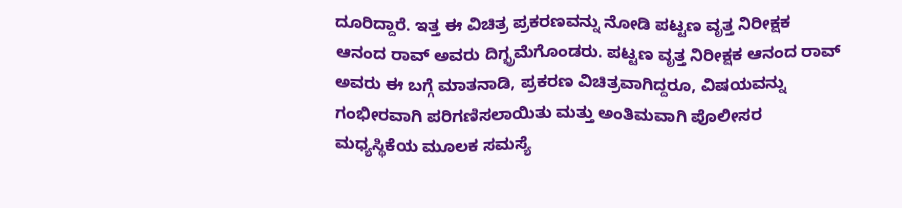ದೂರಿದ್ದಾರೆ. ಇತ್ತ ಈ ವಿಚಿತ್ರ ಪ್ರಕರಣವನ್ನು ನೋಡಿ ಪಟ್ಟಣ ವೃತ್ತ ನಿರೀಕ್ಷಕ ಆನಂದ ರಾವ್ ಅವರು ದಿಗ್ಭ್ರಮೆಗೊಂಡರು. ಪಟ್ಟಣ ವೃತ್ತ ನಿರೀಕ್ಷಕ ಆನಂದ ರಾವ್ ಅವರು ಈ ಬಗ್ಗೆ ಮಾತನಾಡಿ, ಪ್ರಕರಣ ವಿಚಿತ್ರವಾಗಿದ್ದರೂ, ವಿಷಯವನ್ನು ಗಂಭೀರವಾಗಿ ಪರಿಗಣಿಸಲಾಯಿತು ಮತ್ತು ಅಂತಿಮವಾಗಿ ಪೊಲೀಸರ ಮಧ್ಯಸ್ಥಿಕೆಯ ಮೂಲಕ ಸಮಸ್ಯೆ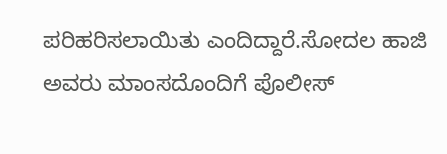ಪರಿಹರಿಸಲಾಯಿತು ಎಂದಿದ್ದಾರೆ.ಸೋದಲ ಹಾಜಿ ಅವರು ಮಾಂಸದೊಂದಿಗೆ ಪೊಲೀಸ್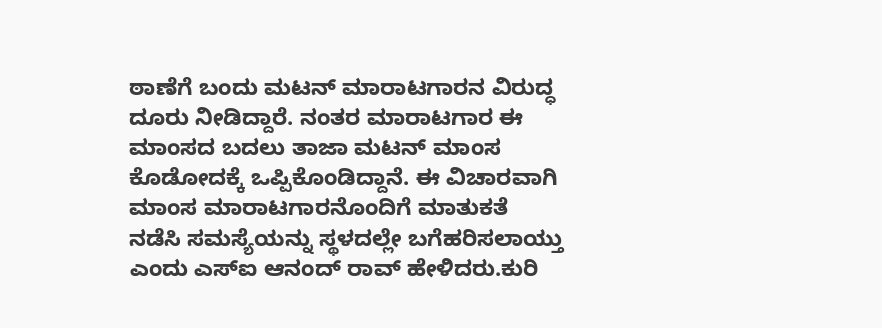ಠಾಣೆಗೆ ಬಂದು ಮಟನ್ ಮಾರಾಟಗಾರನ ವಿರುದ್ಧ ದೂರು ನೀಡಿದ್ದಾರೆ. ನಂತರ ಮಾರಾಟಗಾರ ಈ ಮಾಂಸದ ಬದಲು ತಾಜಾ ಮಟನ್ ಮಾಂಸ ಕೊಡೋದಕ್ಕೆ ಒಪ್ಪಿಕೊಂಡಿದ್ದಾನೆ. ಈ ವಿಚಾರವಾಗಿ ಮಾಂಸ ಮಾರಾಟಗಾರನೊಂದಿಗೆ ಮಾತುಕತೆ ನಡೆಸಿ ಸಮಸ್ಯೆಯನ್ನು ಸ್ಥಳದಲ್ಲೇ ಬಗೆಹರಿಸಲಾಯ್ತು ಎಂದು ಎಸ್‌ಐ ಆನಂದ್ ರಾವ್ ಹೇಳಿದರು.ಕುರಿ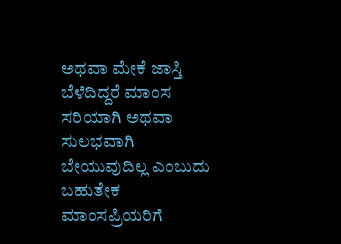ಅಥವಾ ಮೇಕೆ ಜಾಸ್ತಿ ಬೆಳೆದಿದ್ದರೆ ಮಾಂಸ ಸರಿಯಾಗಿ ಅಥವಾ ಸುಲಭವಾಗಿ ಬೇಯುವುದಿಲ್ಲ ಎಂಬುದು ಬಹುತೇಕ ಮಾಂಸಪ್ರಿಯರಿಗೆ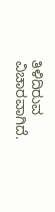ತಿಳಿದಿರುವ ವಿಚಾರವಾಗಿದೆ.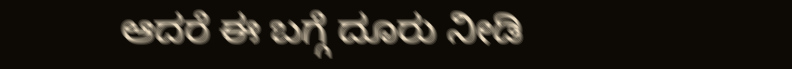ಆದರೆ ಈ ಬಗ್ಗೆ ದೂರು ನೀಡಿ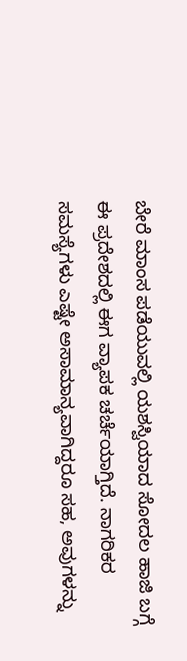ಬೇರೆ ಮಾಂಸ ಪಡೆಯುವಲ್ಲಿ ಯಶಸ್ವಿಯಾದ ಸೋದಲ ಹಾಜಿ ಬಗ್ಗೆ ಈ ಪ್ರದೇಶದಲ್ಲಿ ಈಗ ವ್ಯಾಪಕ ಚರ್ಚೆಯಾಗ್ತಿದೆ. ನಾಗರಿಕರ ಸಮಸ್ಯೆಗಳು ಎಷ್ಟೇ ಅಸಾಮಾನ್ಯವಾಗಿದ್ದರೂ ಸಹ, ಅವುಗಳನ್ನು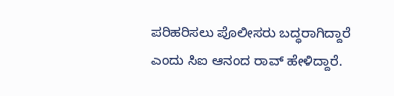ಪರಿಹರಿಸಲು ಪೊಲೀಸರು ಬದ್ಧರಾಗಿದ್ದಾರೆ ಎಂದು ಸಿಐ ಆನಂದ ರಾವ್ ಹೇಳಿದ್ದಾರೆ.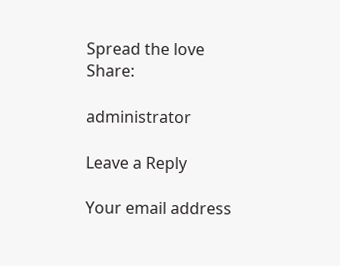Spread the love
Share:

administrator

Leave a Reply

Your email address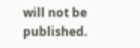will not be published.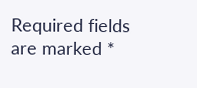Required fields are marked *